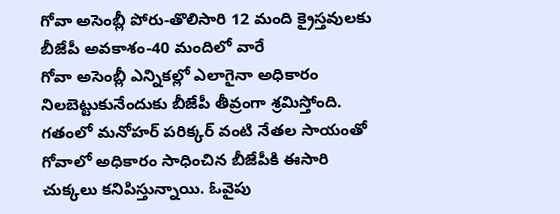గోవా అసెంబ్లీ పోరు-తొలిసారి 12 మంది క్రైస్తవులకు బీజేపీ అవకాశం-40 మందిలో వారే
గోవా అసెంబ్లీ ఎన్నికల్లో ఎలాగైనా అధికారం నిలబెట్టుకునేందుకు బీజేపీ తీవ్రంగా శ్రమిస్తోంది. గతంలో మనోహర్ పరిక్కర్ వంటి నేతల సాయంతో గోవాలో అధికారం సాధించిన బీజేపీకి ఈసారి చుక్కలు కనిపిస్తున్నాయి. ఓవైపు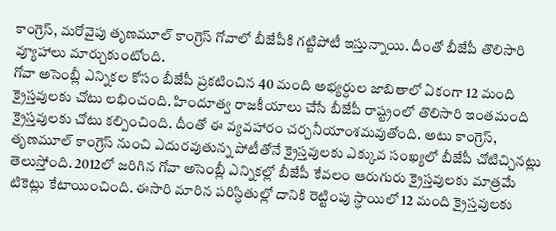కాంగ్రెస్, మరోవైపు తృణమూల్ కాంగ్రెస్ గోవాలో బీజేపీకి గట్టిపోటీ ఇస్తున్నాయి. దీంతో బీజేపీ తొలిసారి వ్యూహాలు మార్చుకుంటోంది.
గోవా అసెంబ్లీ ఎన్నికల కోసం బీజేపీ ప్రకటించిన 40 మంది అభ్యర్ధుల జాబితాలో ఏకంగా 12 మంది క్రైస్తవులకు చోటు లభించంది. హిందూత్వ రాజకీయాలు చేసే బీజేపీ రాష్ట్రంలో తొలిసారి ఇంతమంది క్రైస్తవులకు చోటు కల్పించింది. దీంతో ఈ వ్యవహారం చర్చనీయాంశమవుతోంది. అటు కాంగ్రెస్, తృణమూల్ కాంగ్రెస్ నుంచి ఎదురవుతున్న పోటీతోనే క్రైస్తవులకు ఎక్కువ సంఖ్యలో బీజేపీ చోటిచ్చినట్లు తెలుస్తోంది. 2012లో జరిగిన గోవా అసెంబ్లీ ఎన్నికల్లో బీజేపీ కేవలం ఆరుగురు క్రైస్తవులకు మాత్రమే టికెట్లు కేటాయించింది. ఈసారి మారిన పరిస్ధితుల్లో దానికి రెట్టింపు స్ధాయిలో 12 మంది క్రైస్తవులకు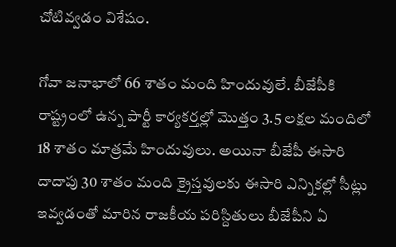చోటివ్వడం విశేషం.

గోవా జనాభాలో 66 శాతం మంది హిందువులే. బీజేపీకి రాష్ట్రంలో ఉన్న పార్టీ కార్యకర్తల్లో మొత్తం 3.5 లక్షల మందిలో 18 శాతం మాత్రమే హిందువులు. అయినా బీజేపీ ఈసారి దాదాపు 30 శాతం మంది క్రైస్తవులకు ఈసారి ఎన్నికల్లో సీట్లు ఇవ్వడంతో మారిన రాజకీయ పరిస్దితులు బీజేపీని ఏ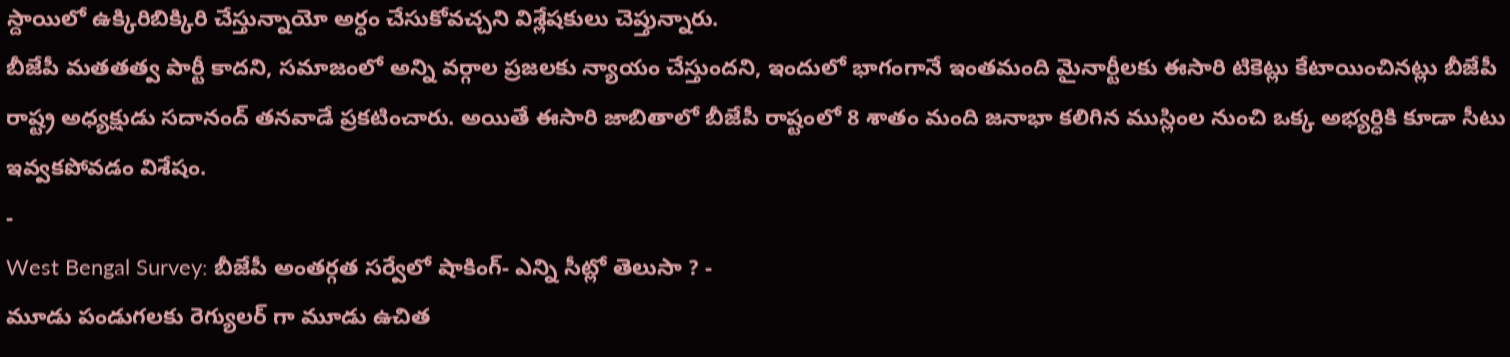స్దాయిలో ఉక్కిరిబిక్కిరి చేస్తున్నాయో అర్ధం చేసుకోవచ్చని విశ్లేషకులు చెప్తున్నారు.
బీజేపీ మతతత్వ పార్టీ కాదని, సమాజంలో అన్ని వర్గాల ప్రజలకు న్యాయం చేస్తుందని, ఇందులో భాగంగానే ఇంతమంది మైనార్టీలకు ఈసారి టికెట్లు కేటాయించినట్లు బీజేపీ రాష్ట్ర అధ్యక్షుడు సదానంద్ తనవాడే ప్రకటించారు. అయితే ఈసారి జాబితాలో బీజేపీ రాష్టంలో 8 శాతం మంది జనాభా కలిగిన ముస్లింల నుంచి ఒక్క అభ్యర్ధికి కూడా సీటు ఇవ్వకపోవడం విశేషం.
-
West Bengal Survey: బీజేపీ అంతర్గత సర్వేలో షాకింగ్- ఎన్ని సీట్లో తెలుసా ? -
మూడు పండుగలకు రెగ్యులర్ గా మూడు ఉచిత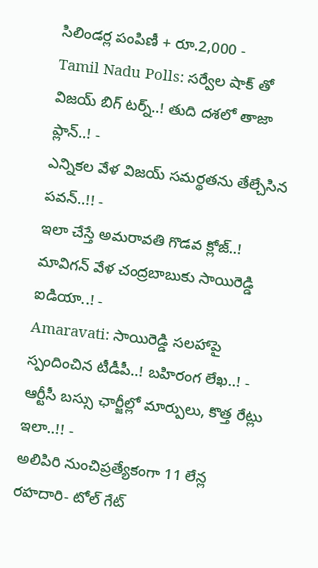సిలిండర్ల పంపిణీ + రూ.2,000 -
Tamil Nadu Polls: సర్వేల షాక్ తో విజయ్ బిగ్ టర్న్..! తుది దశలో తాజా ప్లాన్..! -
ఎన్నికల వేళ విజయ్ సమర్థతను తేల్చేసిన పవన్..!! -
ఇలా చేస్తే అమరావతి గొడవ క్లోజ్..! మావిగన్ వేళ చంద్రబాబుకు సాయిరెడ్డి ఐడియా..! -
Amaravati: సాయిరెడ్డి సలహాపై స్పందించిన టీడీపీ..! బహిరంగ లేఖ..! -
ఆర్టీసీ బస్సు ఛార్జీల్లో మార్పులు, కొత్త రేట్లు ఇలా..!! -
అలిపిరి నుంచిప్రత్యేకంగా 11 లేన్ల రహదారి- టోల్ గేట్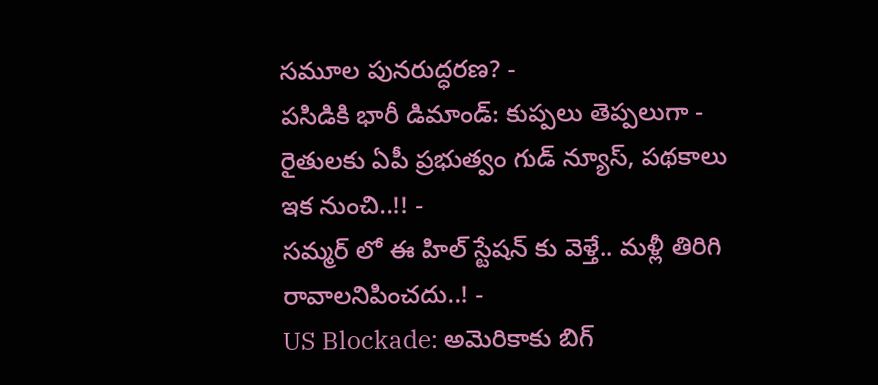సమూల పునరుద్ధరణ? -
పసిడికి భారీ డిమాండ్: కుప్పలు తెప్పలుగా -
రైతులకు ఏపీ ప్రభుత్వం గుడ్ న్యూస్, పథకాలు ఇక నుంచి..!! -
సమ్మర్ లో ఈ హిల్ స్టేషన్ కు వెళ్తే.. మళ్లీ తిరిగి రావాలనిపించదు..! -
US Blockade: అమెరికాకు బిగ్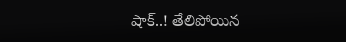షాక్..! తేలిపోయిన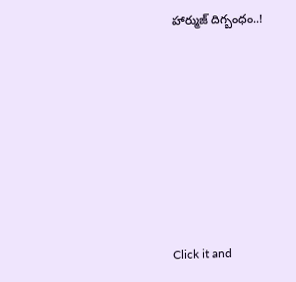హార్ముజ్ దిగ్బంధం..!












Click it and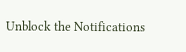Unblock the Notifications